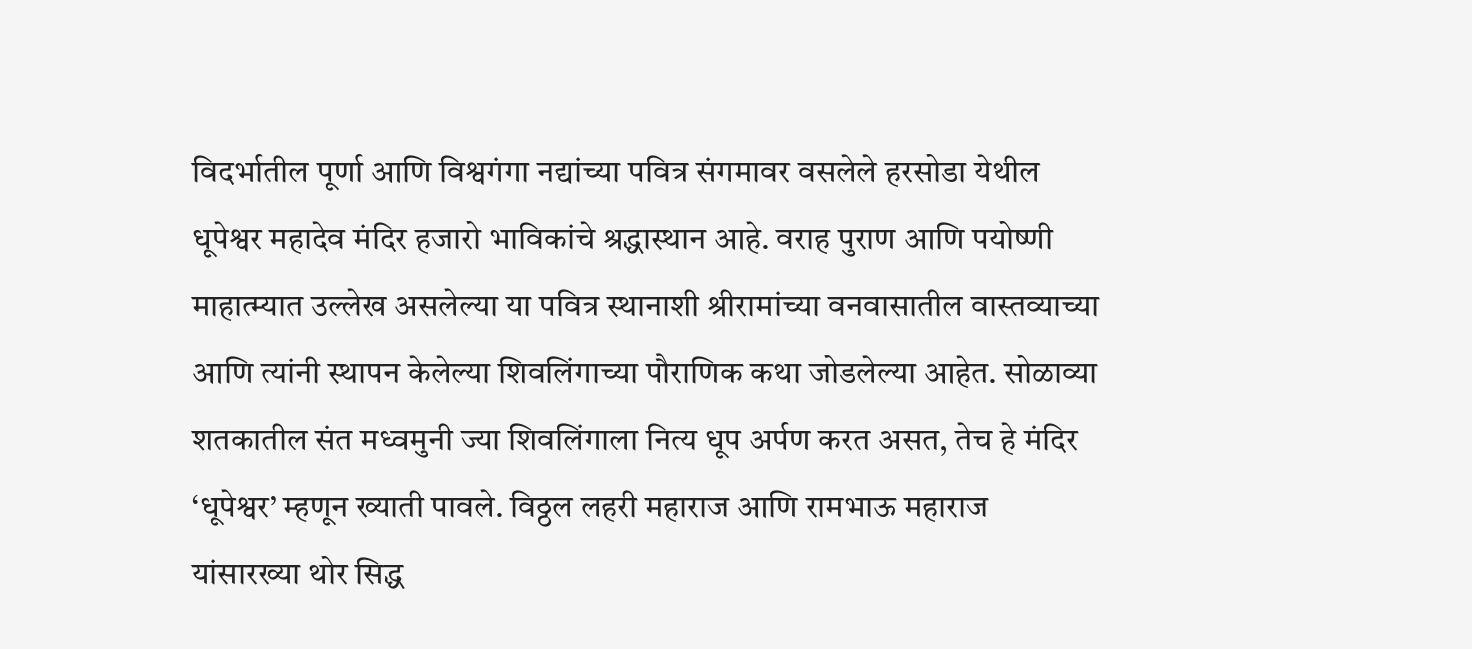विदर्भातील पूर्णा आणि विश्वगंगा नद्यांच्या पवित्र संगमावर वसलेले हरसोडा येथील धूपेश्वर महादेव मंदिर हजारो भाविकांचे श्रद्धास्थान आहे. वराह पुराण आणि पयोष्णी माहात्म्यात उल्लेख असलेल्या या पवित्र स्थानाशी श्रीरामांच्या वनवासातील वास्तव्याच्या आणि त्यांनी स्थापन केलेल्या शिवलिंगाच्या पौराणिक कथा जोडलेल्या आहेत. सोळाव्या शतकातील संत मध्वमुनी ज्या शिवलिंगाला नित्य धूप अर्पण करत असत, तेच हे मंदिर ‘धूपेश्वर’ म्हणून ख्याती पावले. विठ्ठल लहरी महाराज आणि रामभाऊ महाराज यांसारख्या थोर सिद्ध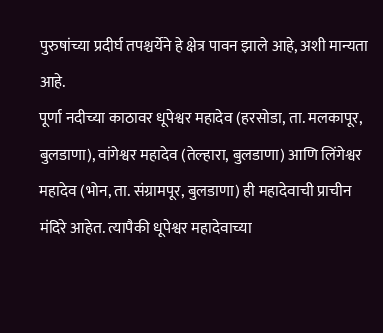पुरुषांच्या प्रदीर्घ तपश्चर्येने हे क्षेत्र पावन झाले आहे, अशी मान्यता आहे.
पूर्णा नदीच्या काठावर धूपेश्वर महादेव (हरसोडा, ता. मलकापूर, बुलडाणा), वांगेश्वर महादेव (तेल्हारा, बुलडाणा) आणि लिंगेश्वर महादेव (भोन, ता. संग्रामपूर, बुलडाणा) ही महादेवाची प्राचीन मंदिरे आहेत. त्यापैकी धूपेश्वर महादेवाच्या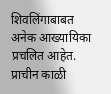शिवलिंगाबाबत अनेक आख्यायिका प्रचलित आहेत. प्राचीन काळी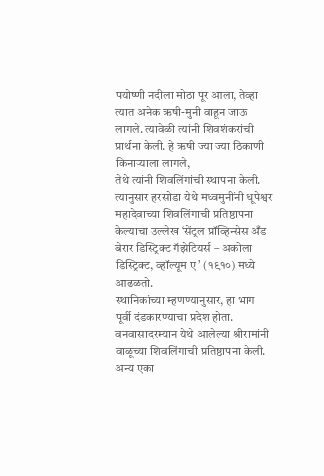पयोष्णी नदीला मोठा पूर आला, तेव्हा त्यात अनेक ऋषी-मुनी वाहून जाऊ लागले. त्यावेळी त्यांनी शिवशंकरांची प्रार्थना केली. हे ऋषी ज्या ज्या ठिकाणी किनाऱ्याला लागले,
तेथे त्यांनी शिवलिंगांची स्थापना केली. त्यानुसार हरसोडा येथे मध्वमुनींनी धूपेश्वर महादेवाच्या शिवलिंगाची प्रतिष्ठापना केल्याचा उल्लेख ‘सेंट्रल प्रॉव्हिन्सेस अँड बेरार डिस्ट्रिक्ट गॅझेटियर्स – अकोला डिस्ट्रिक्ट, व्हॉल्यूम ए’ (१९१०) मध्ये आढळतो.
स्थानिकांच्या म्हणण्यानुसार, हा भाग पूर्वी दंडकारण्याचा प्रदेश होता. वनवासादरम्यान येथे आलेल्या श्रीरामांनी वाळूच्या शिवलिंगाची प्रतिष्ठापना केली. अन्य एका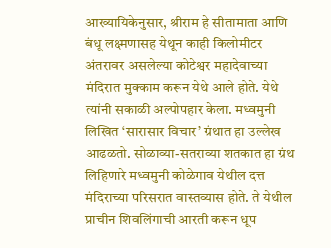आख्यायिकेनुसार, श्रीराम हे सीतामाता आणि बंधू लक्ष्मणासह येथून काही किलोमीटर अंतरावर असलेल्या कोटेश्वर महादेवाच्या मंदिरात मुक्काम करून येथे आले होते. येथे त्यांनी सकाळी अल्पोपहार केला. मध्वमुनी लिखित ‘सारासार विचार’ ग्रंथात हा उल्लेख आढळतो. सोळाव्या-सतराव्या शतकात हा ग्रंथ लिहिणारे मध्वमुनी कोळेगाव येथील दत्त मंदिराच्या परिसरात वास्तव्यास होते. ते येथील प्राचीन शिवलिंगाची आरती करून धूप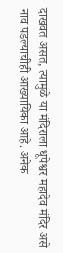दाखवत असत, त्यामुळे या मंदिराला धूपेश्वर महादेव मंदिर असे नाव पडल्याचीही आख्यायिका आहे. अनेक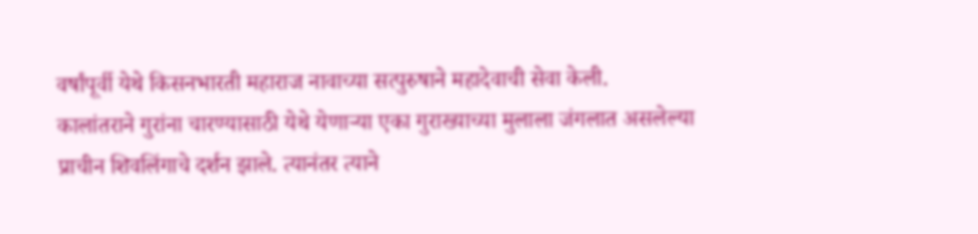वर्षांपूर्वी येथे किसनभारती महाराज नावाच्या सत्पुरुषाने महादेवाची सेवा केली.
कालांतराने गुरांना चारण्यासाठी येथे येणाऱ्या एका गुराख्याच्या मुलाला जंगलात असलेल्या प्राचीन शिवलिंगाचे दर्शन झाले. त्यानंतर त्याने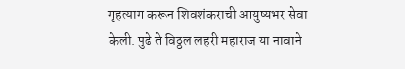गृहत्याग करून शिवशंकराची आयुष्यभर सेवा केली. पुढे ते विठ्ठल लहरी महाराज या नावाने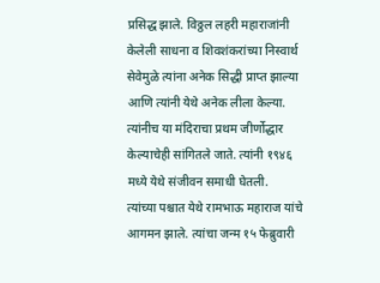प्रसिद्ध झाले. विठ्ठल लहरी महाराजांनी केलेली साधना व शिवशंकरांच्या निस्वार्थ सेवेमुळे त्यांना अनेक सिद्धी प्राप्त झाल्या आणि त्यांनी येथे अनेक लीला केल्या. त्यांनीच या मंदिराचा प्रथम जीर्णोद्धार केल्याचेही सांगितले जाते. त्यांनी १९४६ मध्ये येथे संजीवन समाधी घेतली.
त्यांच्या पश्चात येथे रामभाऊ महाराज यांचे आगमन झाले. त्यांचा जन्म १५ फेब्रुवारी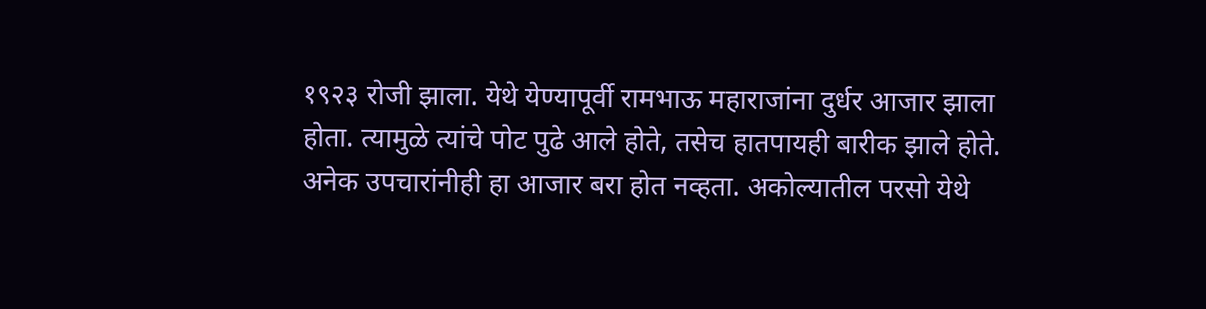१९२३ रोजी झाला. येथे येण्यापूर्वी रामभाऊ महाराजांना दुर्धर आजार झाला होता. त्यामुळे त्यांचे पोट पुढे आले होते, तसेच हातपायही बारीक झाले होते. अनेक उपचारांनीही हा आजार बरा होत नव्हता. अकोल्यातील परसो येथे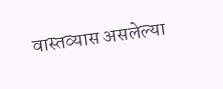वास्तव्यास असलेल्या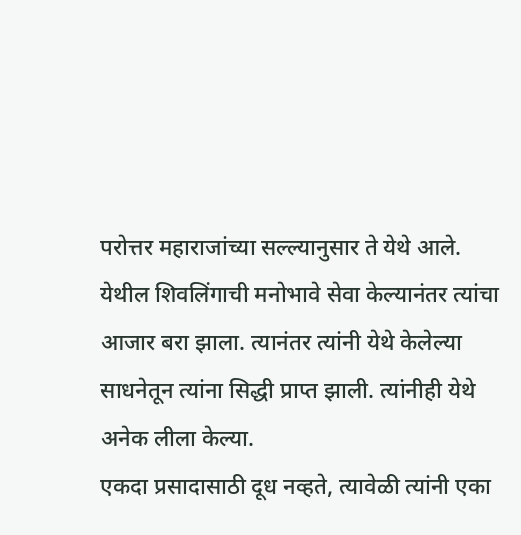परोत्तर महाराजांच्या सल्ल्यानुसार ते येथे आले. येथील शिवलिंगाची मनोभावे सेवा केल्यानंतर त्यांचा आजार बरा झाला. त्यानंतर त्यांनी येथे केलेल्या साधनेतून त्यांना सिद्धी प्राप्त झाली. त्यांनीही येथे अनेक लीला केल्या.
एकदा प्रसादासाठी दूध नव्हते, त्यावेळी त्यांनी एका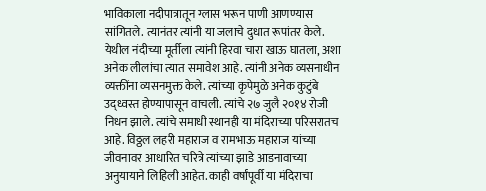भाविकाला नदीपात्रातून ग्लास भरून पाणी आणण्यास सांगितले. त्यानंतर त्यांनी या जलाचे दुधात रूपांतर केले. येथील नंदीच्या मूर्तीला त्यांनी हिरवा चारा खाऊ घातला, अशा अनेक लीलांचा त्यात समावेश आहे. त्यांनी अनेक व्यसनाधीन व्यक्तींना व्यसनमुक्त केले. त्यांच्या कृपेमुळे अनेक कुटुंबे उद्ध्वस्त होण्यापासून वाचली. त्यांचे २७ जुलै २०१४ रोजी निधन झाले. त्यांचे समाधी स्थानही या मंदिराच्या परिसरातच आहे. विठ्ठल लहरी महाराज व रामभाऊ महाराज यांच्या जीवनावर आधारित चरित्रे त्यांच्या झाडे आडनावाच्या अनुयायाने लिहिली आहेत. काही वर्षांपूर्वी या मंदिराचा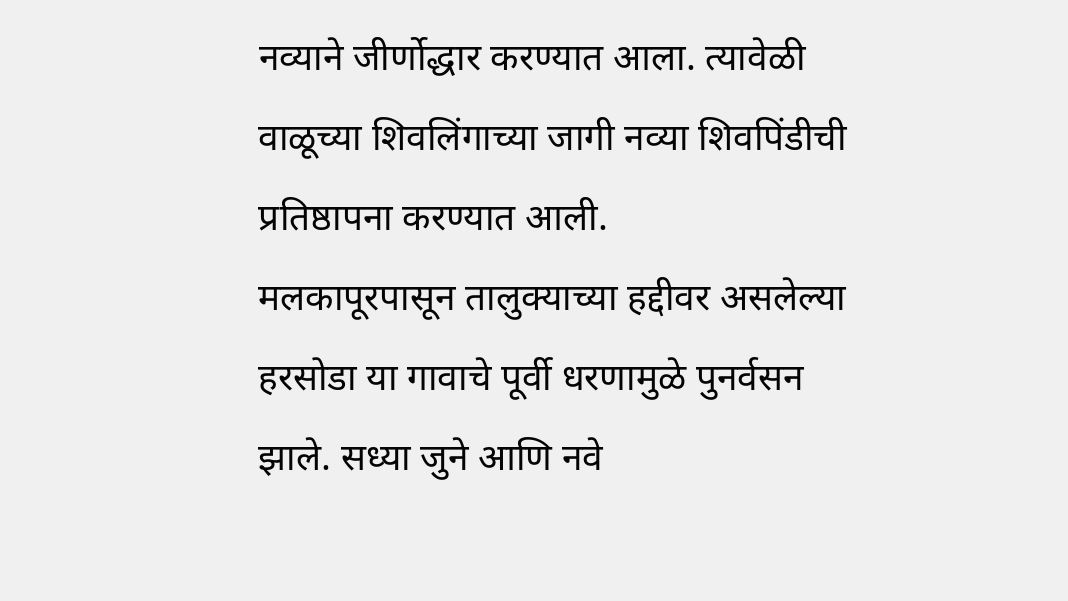नव्याने जीर्णोद्धार करण्यात आला. त्यावेळी वाळूच्या शिवलिंगाच्या जागी नव्या शिवपिंडीची प्रतिष्ठापना करण्यात आली.
मलकापूरपासून तालुक्याच्या हद्दीवर असलेल्या हरसोडा या गावाचे पूर्वी धरणामुळे पुनर्वसन झाले. सध्या जुने आणि नवे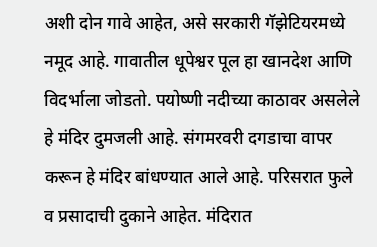अशी दोन गावे आहेत, असे सरकारी गॅझेटियरमध्ये नमूद आहे. गावातील धूपेश्वर पूल हा खानदेश आणि विदर्भाला जोडतो. पयोष्णी नदीच्या काठावर असलेले हे मंदिर दुमजली आहे. संगमरवरी दगडाचा वापर करून हे मंदिर बांधण्यात आले आहे. परिसरात फुले व प्रसादाची दुकाने आहेत. मंदिरात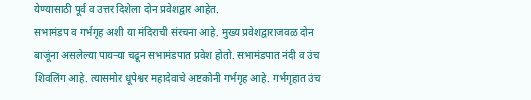येण्यासाठी पूर्व व उत्तर दिशेला दोन प्रवेशद्वार आहेत.
सभामंडप व गर्भगृह अशी या मंदिराची संरचना आहे. मुख्य प्रवेशद्वाराजवळ दोन बाजूंना असलेल्या पायऱ्या चढून सभामंडपात प्रवेश होतो. सभामंडपात नंदी व उंच शिवलिंग आहे. त्यासमोर धूपेश्वर महादेवाचे अष्टकोनी गर्भगृह आहे. गर्भगृहात उंच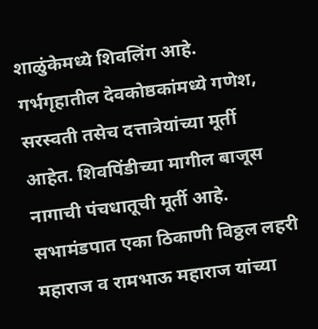शाळुंकेमध्ये शिवलिंग आहे. गर्भगृहातील देवकोष्ठकांमध्ये गणेश, सरस्वती तसेच दत्तात्रेयांच्या मूर्ती आहेत. शिवपिंडीच्या मागील बाजूस नागाची पंचधातूची मूर्ती आहे. सभामंडपात एका ठिकाणी विठ्ठल लहरी महाराज व रामभाऊ महाराज यांच्या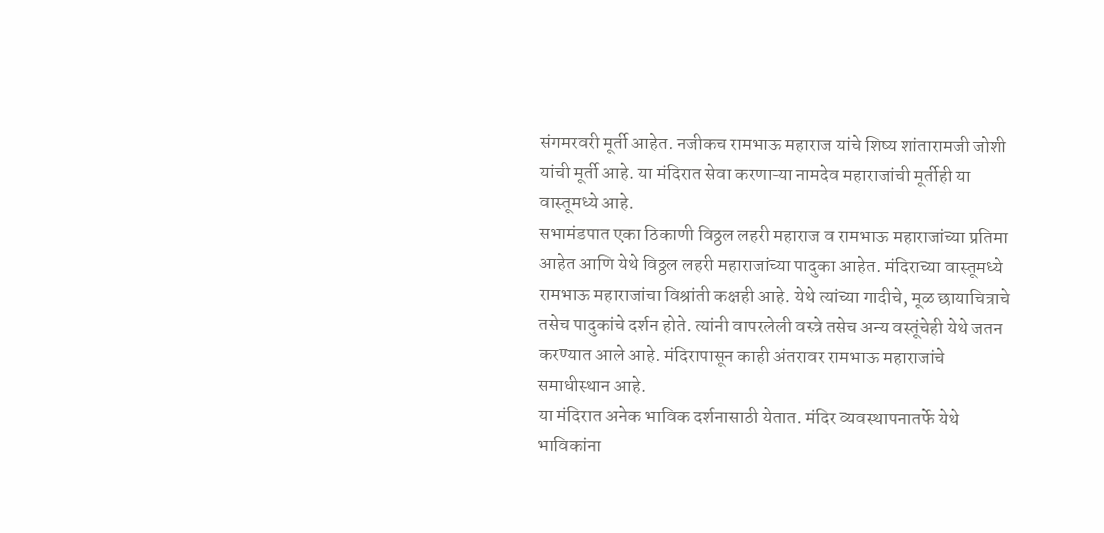संगमरवरी मूर्ती आहेत. नजीकच रामभाऊ महाराज यांचे शिष्य शांतारामजी जोशी यांची मूर्ती आहे. या मंदिरात सेवा करणाऱ्या नामदेव महाराजांची मूर्तीही या वास्तूमध्ये आहे.
सभामंडपात एका ठिकाणी विठ्ठल लहरी महाराज व रामभाऊ महाराजांच्या प्रतिमा आहेत आणि येथे विठ्ठल लहरी महाराजांच्या पादुका आहेत. मंदिराच्या वास्तूमध्ये रामभाऊ महाराजांचा विश्रांती कक्षही आहे. येथे त्यांच्या गादीचे, मूळ छायाचित्राचे तसेच पादुकांचे दर्शन होते. त्यांनी वापरलेली वस्त्रे तसेच अन्य वस्तूंचेही येथे जतन करण्यात आले आहे. मंदिरापासून काही अंतरावर रामभाऊ महाराजांचे समाधीस्थान आहे.
या मंदिरात अनेक भाविक दर्शनासाठी येतात. मंदिर व्यवस्थापनातर्फे येथे भाविकांना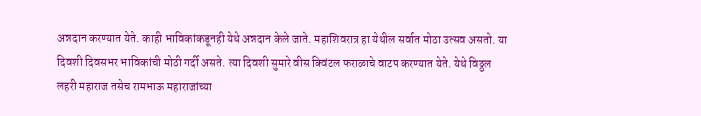अन्नदान करण्यात येते. काही भाविकांकडूनही येथे अन्नदान केले जाते. महाशिवरात्र हा येथील सर्वात मोठा उत्सव असतो. या दिवशी दिवसभर भाविकांची मोठी गर्दी असते. त्या दिवशी सुमारे वीस क्विंटल फराळाचे वाटप करण्यात येते. येथे विठ्ठल लहरी महाराज तसेच रामभाऊ महाराजांच्या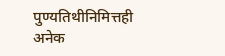पुण्यतिथीनिमित्तही अनेक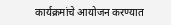कार्यक्रमांचे आयोजन करण्यात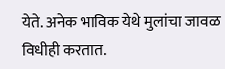येते. अनेक भाविक येथे मुलांचा जावळ विधीही करतात.